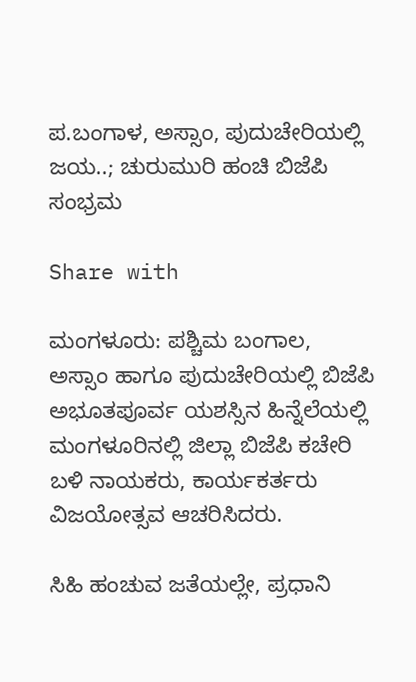ಪ.ಬಂಗಾಳ, ಅಸ್ಸಾಂ, ಪುದುಚೇರಿಯಲ್ಲಿ ಜಯ..; ಚುರುಮುರಿ ಹಂಚಿ ಬಿಜೆಪಿ ಸಂಭ್ರಮ

Share with

ಮಂಗಳೂರು: ಪಶ್ಚಿಮ ಬಂಗಾಲ, ಅಸ್ಸಾಂ ಹಾಗೂ ಪುದುಚೇರಿಯಲ್ಲಿ ಬಿಜೆಪಿ ಅಭೂತಪೂರ್ವ ಯಶಸ್ಸಿನ ಹಿನ್ನೆಲೆಯಲ್ಲಿ ಮಂಗಳೂರಿನಲ್ಲಿ ಜಿಲ್ಲಾ ಬಿಜೆಪಿ ಕಚೇರಿ ಬಳಿ ನಾಯಕರು, ಕಾರ್ಯಕರ್ತರು ವಿಜಯೋತ್ಸವ ಆಚರಿಸಿದರು.

ಸಿಹಿ ಹಂಚುವ ಜತೆಯಲ್ಲೇ, ಪ್ರಧಾನಿ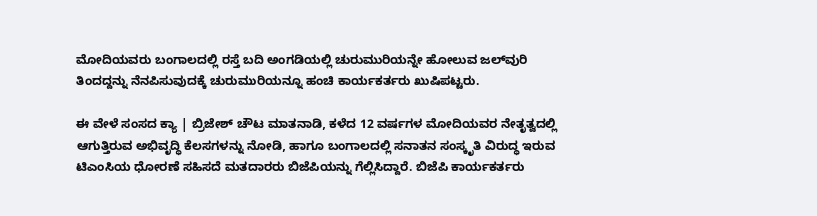ಮೋದಿಯವರು ಬಂಗಾಲದಲ್ಲಿ ರಸ್ತೆ ಬದಿ ಅಂಗಡಿಯಲ್ಲಿ ಚುರುಮುರಿಯನ್ನೇ ಹೋಲುವ ಜಲ್‌ವುರಿ ತಿಂದದ್ದನ್ನು ನೆನಪಿಸುವುದಕ್ಕೆ ಚುರುಮುರಿಯನ್ನೂ ಹಂಚಿ ಕಾರ್ಯಕರ್ತರು ಖುಷಿಪಟ್ಟರು.

ಈ ವೇಳೆ ಸಂಸದ ಕ್ಯಾ | ಬ್ರಿಜೇಶ್ ಚೌಟ ಮಾತನಾಡಿ, ಕಳೆದ 12 ವರ್ಷಗಳ ಮೋದಿಯವರ ನೇತೃತ್ವದಲ್ಲಿ ಆಗುತ್ತಿರುವ ಅಭಿವೃದ್ಧಿ ಕೆಲಸಗಳನ್ನು ನೋಡಿ, ಹಾಗೂ ಬಂಗಾಲದಲ್ಲಿ ಸನಾತನ ಸಂಸ್ಕೃತಿ ವಿರುದ್ಧ ಇರುವ ಟಿಎಂಸಿಯ ಧೋರಣೆ ಸಹಿಸದೆ ಮತದಾರರು ಬಿಜೆಪಿಯನ್ನು ಗೆಲ್ಲಿಸಿದ್ದಾರೆ. ಬಿಜೆಪಿ ಕಾರ್ಯಕರ್ತರು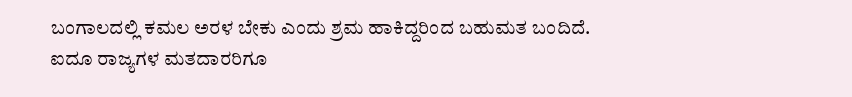ಬಂಗಾಲದಲ್ಲಿ ಕಮಲ ಅರಳ ಬೇಕು ಎಂದು ಶ್ರಮ ಹಾಕಿದ್ದರಿಂದ ಬಹುಮತ ಬಂದಿದೆ. ಐದೂ ರಾಜ್ಯಗಳ ಮತದಾರರಿಗೂ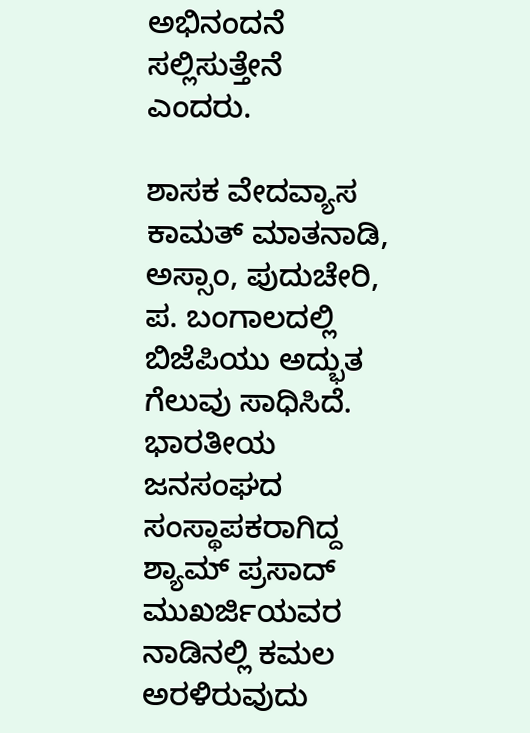ಅಭಿನಂದನೆ ಸಲ್ಲಿಸುತ್ತೇನೆ ಎಂದರು.

ಶಾಸಕ ವೇದವ್ಯಾಸ ಕಾಮತ್ ಮಾತನಾಡಿ, ಅಸ್ಸಾಂ, ಪುದುಚೇರಿ, ಪ. ಬಂಗಾಲದಲ್ಲಿ ಬಿಜೆಪಿಯು ಅದ್ಭುತ ಗೆಲುವು ಸಾಧಿಸಿದೆ. ಭಾರತೀಯ ಜನಸಂಘದ ಸಂಸ್ಥಾಪಕರಾಗಿದ್ದ ಶ್ಯಾಮ್ ಪ್ರಸಾದ್ ಮುಖರ್ಜಿಯವರ ನಾಡಿನಲ್ಲಿ ಕಮಲ ಅರಳಿರುವುದು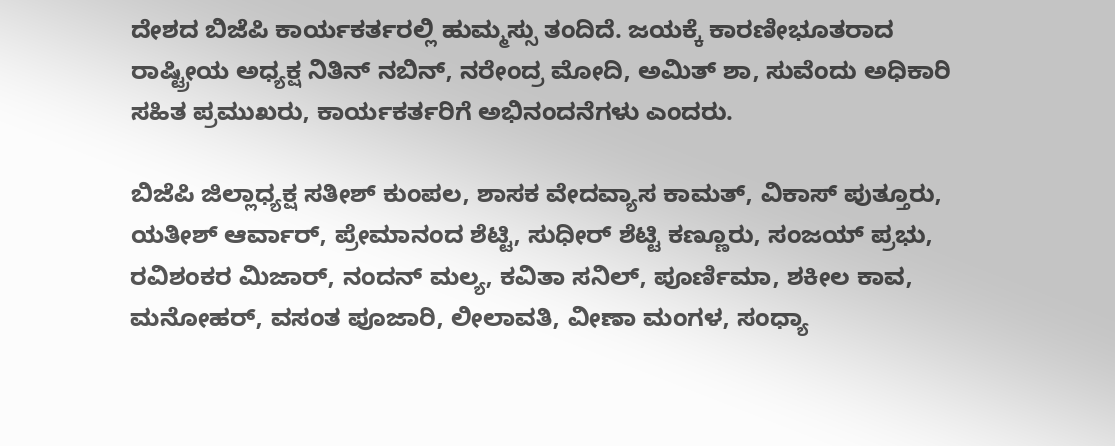ದೇಶದ ಬಿಜೆಪಿ ಕಾರ್ಯಕರ್ತರಲ್ಲಿ ಹುಮ್ಮಸ್ಸು ತಂದಿದೆ. ಜಯಕ್ಕೆ ಕಾರಣೀಭೂತರಾದ ರಾಷ್ಟ್ರೀಯ ಅಧ್ಯಕ್ಷ ನಿತಿನ್ ನಬಿನ್, ನರೇಂದ್ರ ಮೋದಿ, ಅಮಿತ್ ಶಾ, ಸುವೆಂದು ಅಧಿಕಾರಿ ಸಹಿತ ಪ್ರಮುಖರು, ಕಾರ್ಯಕರ್ತರಿಗೆ ಅಭಿನಂದನೆಗಳು ಎಂದರು.

ಬಿಜೆಪಿ ಜಿಲ್ಲಾಧ್ಯಕ್ಷ ಸತೀಶ್ ಕುಂಪಲ, ಶಾಸಕ ವೇದವ್ಯಾಸ ಕಾಮತ್, ವಿಕಾಸ್ ಪುತ್ತೂರು, ಯತೀಶ್ ಆರ್ವಾರ್, ಪ್ರೇಮಾನಂದ ಶೆಟ್ಟಿ, ಸುಧೀರ್ ಶೆಟ್ಟಿ ಕಣ್ಣೂರು, ಸಂಜಯ್ ಪ್ರಭು, ರವಿಶಂಕರ ಮಿಜಾರ್, ನಂದನ್ ಮಲ್ಯ, ಕವಿತಾ ಸನಿಲ್, ಪೂರ್ಣಿಮಾ, ಶಕೀಲ ಕಾವ, ಮನೋಹರ್, ವಸಂತ ಪೂಜಾರಿ, ಲೀಲಾವತಿ, ವೀಣಾ ಮಂಗಳ, ಸಂಧ್ಯಾ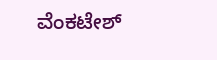ವೆಂಕಟೇಶ್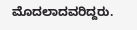ಮೊದಲಾದವರಿದ್ದರು.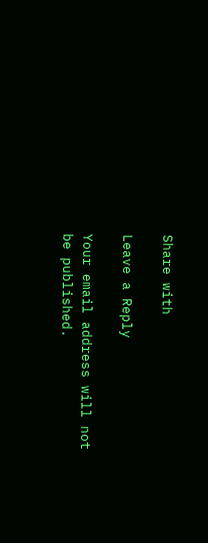Share with

Leave a Reply

Your email address will not be published.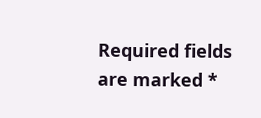Required fields are marked *